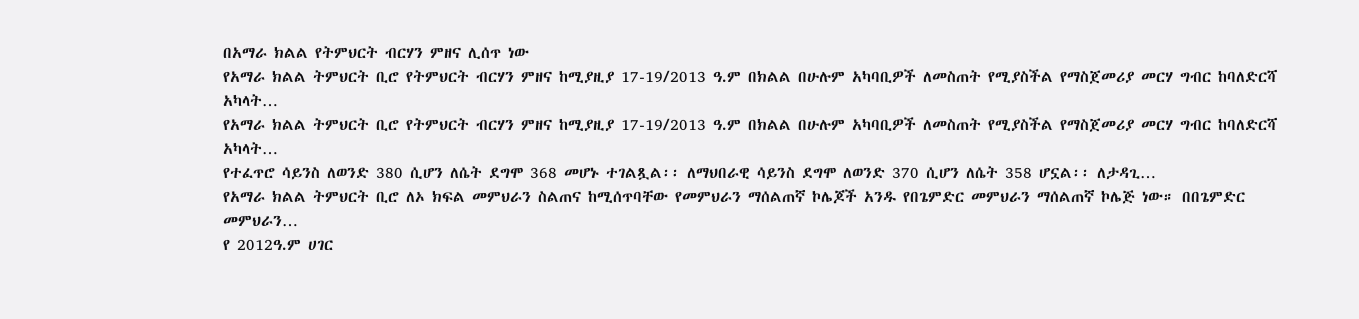በአማራ ክልል የትምህርት ብርሃን ምዘና ሊሰጥ ነው
የአማራ ክልል ትምህርት ቢሮ የትምህርት ብርሃን ምዘና ከሚያዚያ 17-19/2013 ዓ.ም በክልል በሁሉም አካባቢዎች ለመስጠት የሚያስችል የማስጀመሪያ መርሃ ግብር ከባለድርሻ አካላት…
የአማራ ክልል ትምህርት ቢሮ የትምህርት ብርሃን ምዘና ከሚያዚያ 17-19/2013 ዓ.ም በክልል በሁሉም አካባቢዎች ለመስጠት የሚያስችል የማስጀመሪያ መርሃ ግብር ከባለድርሻ አካላት…
የተፈጥሮ ሳይንስ ለወንድ 380 ሲሆን ለሴት ደግሞ 368 መሆኑ ተገልጿል፡፡ ለማህበራዊ ሳይንስ ደግሞ ለወንድ 370 ሲሆን ለሴት 358 ሆኗል፡፡ ለታዳጊ…
የአማራ ክልል ትምህርት ቢሮ ለኦ ክፍል መምህራን ስልጠና ከሚሰጥባቸው የመምህራን ማሰልጠኛ ኮሌጆች አንዱ የበጌምድር መምህራን ማሰልጠኛ ኮሌጅ ነው። በበጌምድር መምህራን…
የ 2012ዓ.ም ሀገር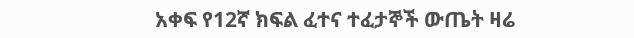አቀፍ የ12ኛ ክፍል ፈተና ተፈታኞች ውጤት ዛሬ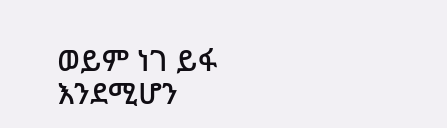ወይም ነገ ይፋ እንደሚሆን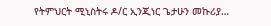የትምህርት ሚኒስትሩ ዶ/ር ኢንጂነር ጌታሁን መኩሪያ…